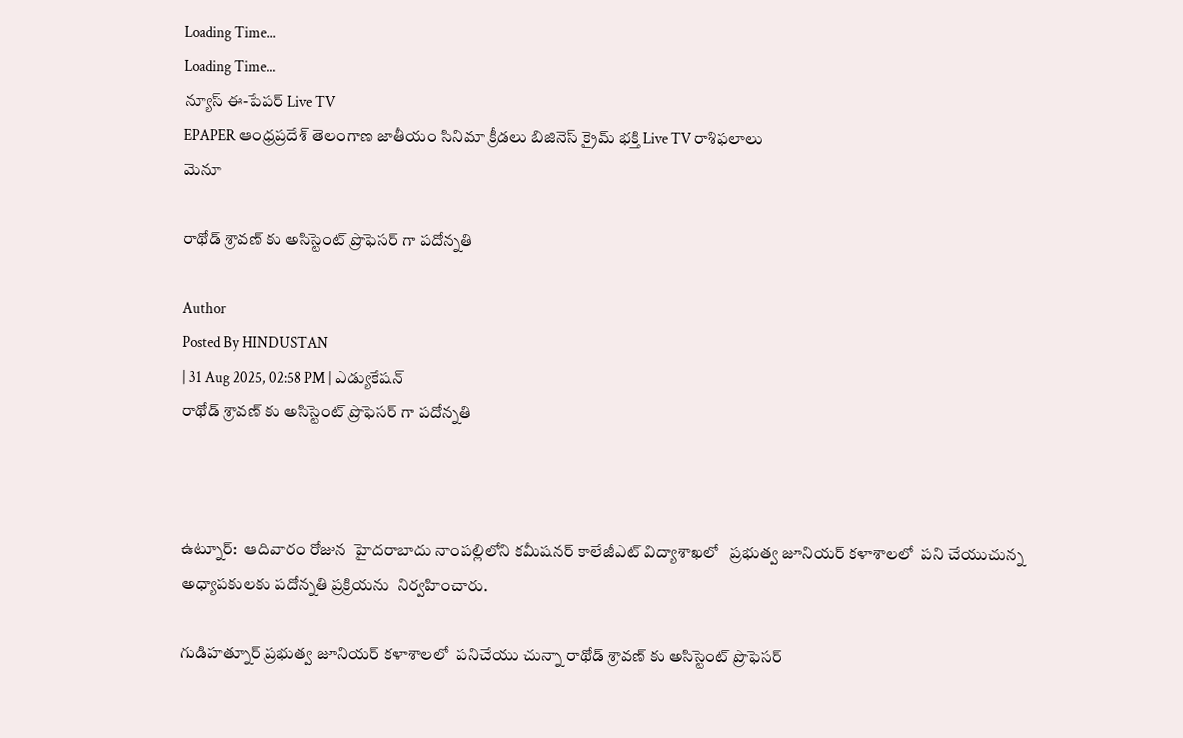Loading Time...
Loading Time...
న్యూస్ ఈ-పేపర్ Live TV
EPAPER ఆంధ్రప్రదేశ్ తెలంగాణ జాతీయం సినిమా క్రీడలు బిజినెస్ క్రైమ్ భక్తి Live TV రాశిఫలాలు
మెనూ

రాథోడ్ శ్రావణ్ కు అసిస్టెంట్ ప్రొఫెసర్ గా పదోన్నతి

Author
Posted By HINDUSTAN
| 31 Aug 2025, 02:58 PM | ఎడ్యుకేషన్
రాథోడ్ శ్రావణ్ కు అసిస్టెంట్ ప్రొఫెసర్ గా పదోన్నతి



ఉట్నూర్:  ఆదివారం రోజున  హైదరాబాదు నాంపల్లిలోని కమీషనర్ కాలేజీఎట్ విద్యాశాఖలో   ప్రభుత్వ జూనియర్ కళాశాలలో  పని చేయుచున్న అధ్యాపకులకు పదోన్నతి ప్రక్రియను  నిర్వహించారు.

గుడిహత్నూర్ ప్రభుత్వ జూనియర్ కళాశాలలో  పనిచేయు చున్నా రాథోడ్ శ్రావణ్ కు అసిస్టెంట్ ప్రొఫెసర్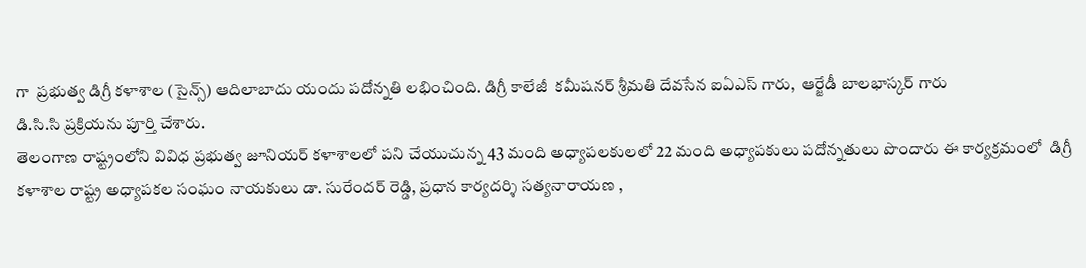గా  ప్రభుత్వ డిగ్రీ కళాశాల (సైన్స్) ఆదిలాబాదు యందు పదోన్నతి లభించింది. డిగ్రీ కాలేజీ  కమీషనర్ ‌శ్రీమతి దేవసేన ఐఏఎస్‌ గారు,  ఆర్జేడీ బాలభాస్కర్ గారు
డి.సి.సి ప్రక్రియను పూర్తి చేశారు.
తెలంగాణ రాష్ట్రంలోని వివిధ ప్రభుత్వ జూనియర్ కళాశాలలో పని చేయుచున్న 43 మంది అధ్యాపలకులలో 22 మంది అధ్యాపకులు పదోన్నతులు పొందారు ఈ కార్యక్రమంలో  డిగ్రీ కళాశాల రాష్ట్ర అధ్యాపకల సంఘం నాయకులు డా. సురేందర్ రెడ్డి, ప్రధాన కార్యదర్శి సత్యనారాయణ ,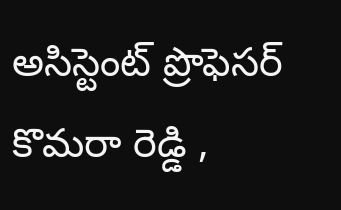అసిస్టెంట్ ప్రొఫెసర్ కొమరా రెడ్డి ,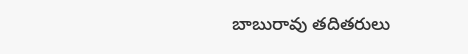బాబురావు తదితరులు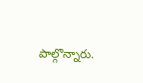పాల్గొన్నారు.